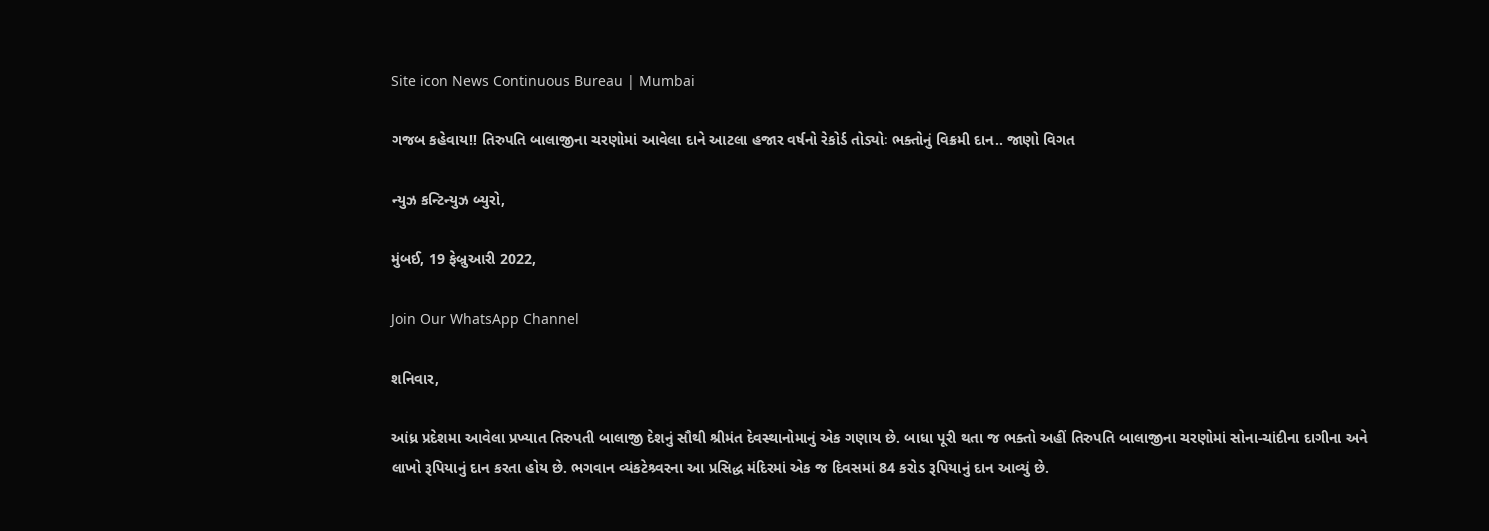Site icon News Continuous Bureau | Mumbai

ગજબ કહેવાય!! તિરુપતિ બાલાજીના ચરણોમાં આવેલા દાને આટલા હજાર વર્ષનો રેકોર્ડ તોડ્યોઃ ભક્તોનું વિક્રમી દાન.. જાણો વિગત

ન્યુઝ કન્ટિન્યુઝ બ્યુરો,

મુંબઈ, 19 ફેબ્રુઆરી 2022,

Join Our WhatsApp Channel

શનિવાર,

આંધ્ર પ્રદેશમા આવેલા પ્રખ્યાત તિરુપતી બાલાજી દેશનું સૌથી શ્રીમંત દેવસ્થાનોમાનું એક ગણાય છે. બાધા પૂરી થતા જ ભક્તો અહીં તિરુપતિ બાલાજીના ચરણોમાં સોના-ચાંદીના દાગીના અને લાખો રૂપિયાનું દાન કરતા હોય છે. ભગવાન વ્યંકટેશ્ર્વરના આ પ્રસિદ્ધ મંદિરમાં એક જ દિવસમાં 84 કરોડ રૂપિયાનું દાન આવ્યું છે.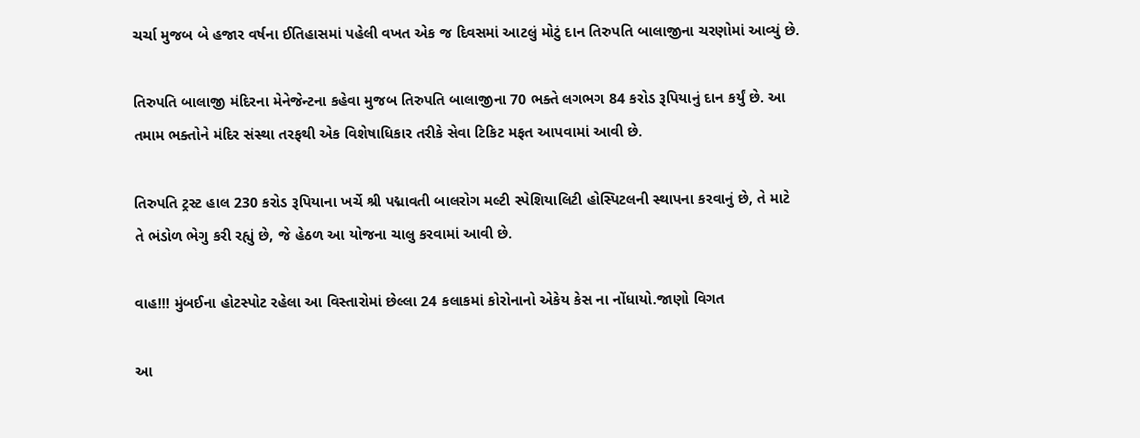ચર્ચા મુજબ બે હજાર વર્ષના ઈતિહાસમાં પહેલી વખત એક જ દિવસમાં આટલું મોટું દાન તિરુપતિ બાલાજીના ચરણોમાં આવ્યું છે.

તિરુપતિ બાલાજી મંદિરના મેનેજેન્ટના કહેવા મુજબ તિરુપતિ બાલાજીના 70 ભક્તે લગભગ 84 કરોડ રૂપિયાનું દાન કર્યું છે. આ તમામ ભક્તોને મંદિર સંસ્થા તરફથી એક વિશેષાધિકાર તરીકે સેવા ટિકિટ મફત આપવામાં આવી છે.

તિરુપતિ ટ્રસ્ટ હાલ 230 કરોડ રૂપિયાના ખર્ચે શ્રી પદ્માવતી બાલરોગ મલ્ટી સ્પેશિયાલિટી હોસ્પિટલની સ્થાપના કરવાનું છે, તે માટે તે ભંડોળ ભેગુ કરી રહ્યું છે, જે હેઠળ આ યોજના ચાલુ કરવામાં આવી છે.

વાહ!!! મુંબઈના હોટસ્પોટ રહેલા આ વિસ્તારોમાં છેલ્લા 24 કલાકમાં કોરોનાનો એકેય કેસ ના નોંધાયો.જાણો વિગત

આ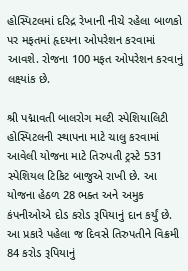હોસ્પિટલમાં દરિદ્ર રેખાની નીચે રહેલા બાળકો પર મફતમાં હૃદયના ઓપરેશન કરવામાં આવશે. રોજના 100 મફત ઓપરેશન કરવાનું લક્ષ્યાંક છે.

શ્રી પદ્માવતી બાલરોગ મલ્ટી સ્પેશિયાલિટી હોસ્પિટલની સ્થાપના માટે ચાલુ કરવામાં આવેલી યોજના માટે તિરુપતી ટ્રસ્ટે 531 સ્પેશિયલ ટિકિટ બાજુએ રાખી છે. આ યોજના હેઠળ 28 ભક્ત અને અમુક કંપનીઓએ દોડ કરોડ રૂપિયાનું દાન કર્યું છે. આ પ્રકારે પહેલા જ દિવસે તિરુપતીને વિક્રમી 84 કરોડ રૂપિયાનું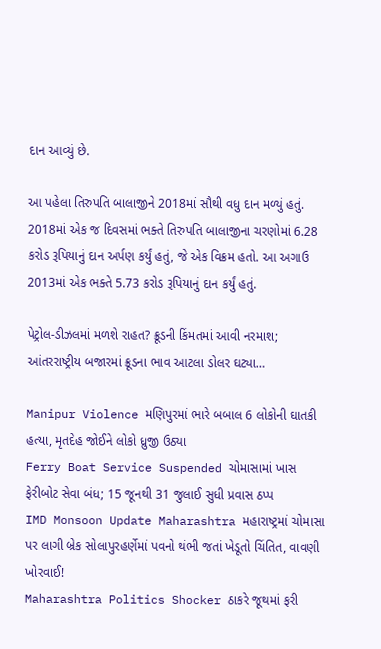દાન આવ્યું છે.

આ પહેલા તિરુપતિ બાલાજીને 2018માં સૌથી વધુ દાન મળ્યું હતું. 2018માં એક જ દિવસમાં ભક્તે તિરુપતિ બાલાજીના ચરણોમાં 6.28 કરોડ રૂપિયાનું દાન અર્પણ કર્યું હતું, જે એક વિક્રમ હતો. આ અગાઉ 2013માં એક ભક્તે 5.73 કરોડ રૂપિયાનું દાન કર્યું હતું.

પેટ્રોલ-ડીઝલમાં મળશે રાહત? ક્રૂડની કિંમતમાં આવી નરમાશ; આંતરરાષ્ટ્રીય બજારમાં ક્રૂડના ભાવ આટલા ડોલર ઘટ્યા…

Manipur Violence મણિપુરમાં ભારે બબાલ 6 લોકોની ઘાતકી હત્યા, મૃતદેહ જોઈને લોકો ધ્રુજી ઉઠ્યા
Ferry Boat Service Suspended ચોમાસામાં ખાસ ફેરીબોટ સેવા બંધ; 15 જૂનથી 31 જુલાઈ સુધી પ્રવાસ ઠપ્પ
IMD Monsoon Update Maharashtra મહારાષ્ટ્રમાં ચોમાસા પર લાગી બ્રેક સોલાપુરહર્ણેમાં પવનો થંભી જતાં ખેડૂતો ચિંતિત, વાવણી ખોરવાઈ!
Maharashtra Politics Shocker ઠાકરે જૂથમાં ફરી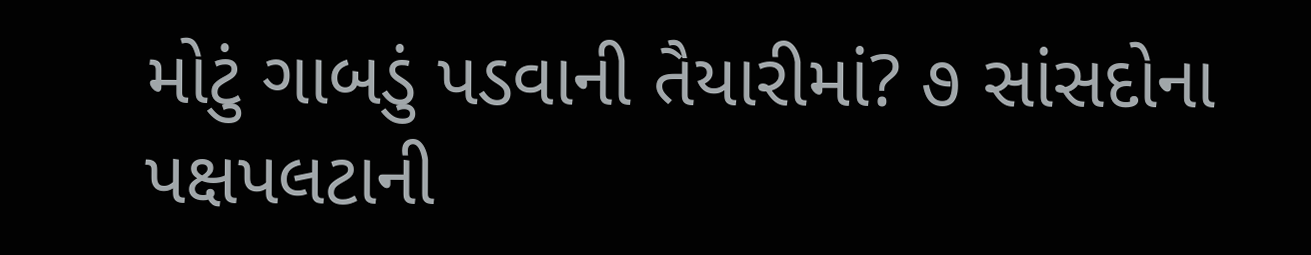મોટું ગાબડું પડવાની તૈયારીમાં? ૭ સાંસદોના પક્ષપલટાની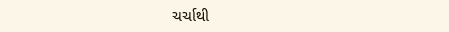ચર્ચાથી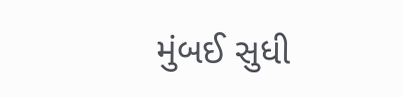મુંબઈ સુધી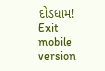દોડધામ!
Exit mobile version